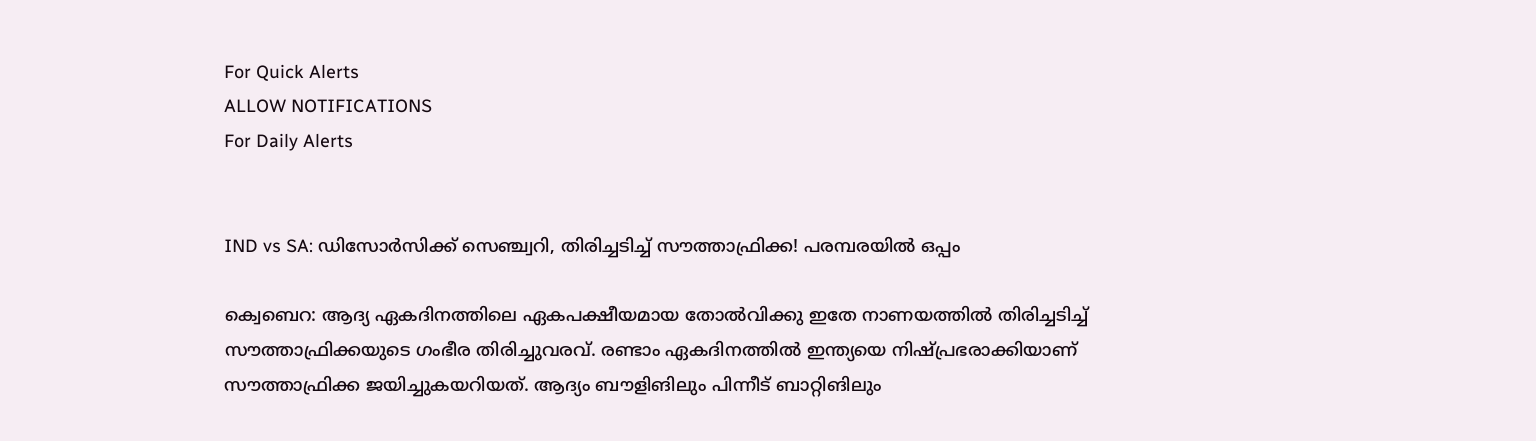For Quick Alerts
ALLOW NOTIFICATIONS
For Daily Alerts


IND vs SA: ഡിസോര്‍സിക്ക് സെഞ്ച്വറി, തിരിച്ചടിച്ച് സൗത്താഫ്രിക്ക! പരമ്പരയില്‍ ഒപ്പം

ക്വെബെറ: ആദ്യ ഏകദിനത്തിലെ ഏകപക്ഷീയമായ തോല്‍വിക്കു ഇതേ നാണയത്തില്‍ തിരിച്ചടിച്ച് സൗത്താഫ്രിക്കയുടെ ഗംഭീര തിരിച്ചുവരവ്. രണ്ടാം ഏകദിനത്തില്‍ ഇന്ത്യയെ നിഷ്പ്രഭരാക്കിയാണ് സൗത്താഫ്രിക്ക ജയിച്ചുകയറിയത്. ആദ്യം ബൗളിങിലും പിന്നീട് ബാറ്റിങിലും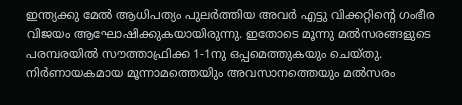ഇന്ത്യക്കു മേല്‍ ആധിപത്യം പുലര്‍ത്തിയ അവര്‍ എട്ടു വിക്കറ്റിന്റെ ഗംഭീര വിജയം ആഘോഷിക്കുകയായിരുന്നു. ഇതോടെ മൂന്നു മല്‍സരങ്ങളുടെ പരമ്പരയില്‍ സൗത്താഫ്രിക്ക 1-1നു ഒപ്പമെത്തുകയും ചെയ്തു. നിര്‍ണായകമായ മൂന്നാമത്തെയിും അവസാനത്തെയും മല്‍സരം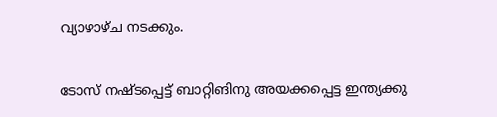വ്യാഴാഴ്ച നടക്കും.

ടോസ് നഷ്ടപ്പെട്ട് ബാറ്റിങിനു അയക്കപ്പെട്ട ഇന്ത്യക്കു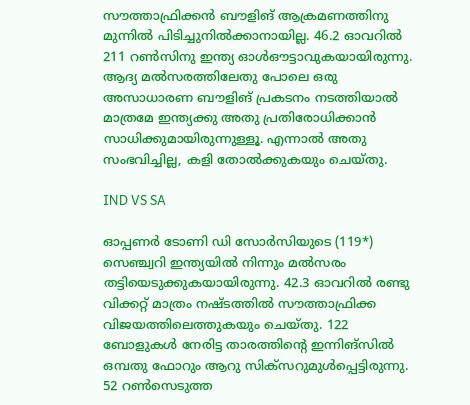സൗത്താഫ്രിക്കന്‍ ബൗളിങ് ആക്രമണത്തിനു മുന്നില്‍ പിടിച്ചുനില്‍ക്കാനായില്ല. 46.2 ഓവറില്‍ 211 റണ്‍സിനു ഇന്ത്യ ഓള്‍ഔട്ടാവുകയായിരുന്നു. ആദ്യ മല്‍സരത്തിലേതു പോലെ ഒരു അസാധാരണ ബൗളിങ് പ്രകടനം നടത്തിയാല്‍ മാത്രമേ ഇന്ത്യക്കു അതു പ്രതിരോധിക്കാന്‍ സാധിക്കുമായിരുന്നുള്ളൂ. എന്നാല്‍ അതു സംഭവിച്ചില്ല, കളി തോല്‍ക്കുകയും ചെയ്തു.

IND VS SA

ഓപ്പണര്‍ ടോണി ഡി സോര്‍സിയുടെ (119*) സെഞ്ച്വറി ഇന്ത്യയില്‍ നിന്നും മല്‍സരം തട്ടിയെടുക്കുകയായിരുന്നു. 42.3 ഓവറില്‍ രണ്ടു വിക്കറ്റ് മാത്രം നഷ്ടത്തില്‍ സൗത്താഫ്രിക്ക വിജയത്തിലെത്തുകയും ചെയ്തു. 122 ബോളുകള്‍ നേരിട്ട താരത്തിന്റെ ഇന്നിങ്‌സില്‍ ഒമ്പതു ഫോറും ആറു സിക്‌സറുമുള്‍പ്പെട്ടിരുന്നു. 52 റണ്‍സെടുത്ത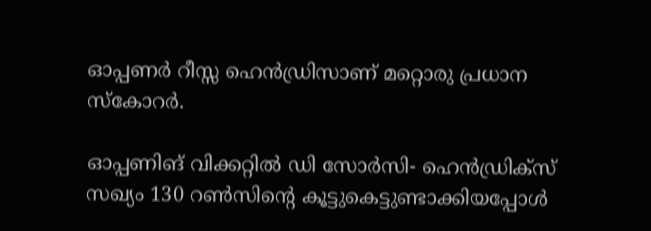ഓപ്പണര്‍ റീസ്സ ഹെന്‍ഡ്രിസാണ് മറ്റൊരു പ്രധാന സ്‌കോറര്‍.

ഓപ്പണിങ് വിക്കറ്റില്‍ ഡി സോര്‍സി- ഹെന്‍ഡ്രിക്‌സ് സഖ്യം 130 റണ്‍സിന്റെ കൂട്ടുകെട്ടുണ്ടാക്കിയപ്പോള്‍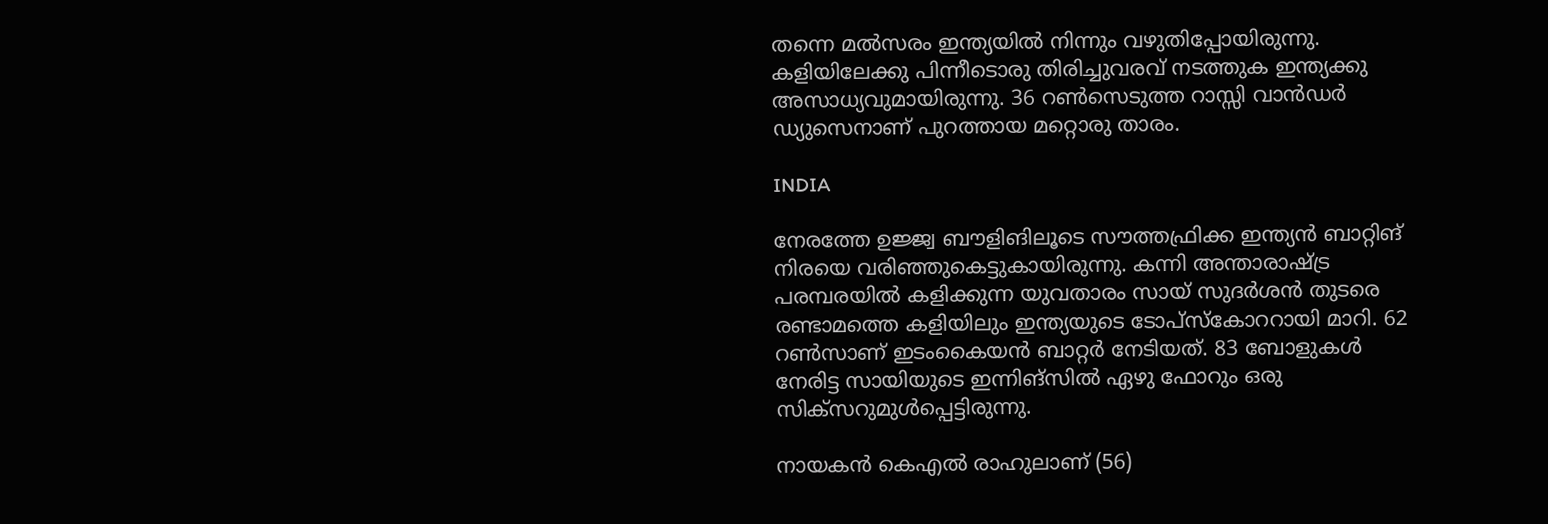തന്നെ മല്‍സരം ഇന്ത്യയില്‍ നിന്നും വഴുതിപ്പോയിരുന്നു. കളിയിലേക്കു പിന്നീടൊരു തിരിച്ചുവരവ് നടത്തുക ഇന്ത്യക്കു അസാധ്യവുമായിരുന്നു. 36 റണ്‍സെടുത്ത റാസ്സി വാന്‍ഡര്‍ ഡ്യുസെനാണ് പുറത്തായ മറ്റൊരു താരം.

INDIA

നേരത്തേ ഉജ്ജ്വ ബൗളിങിലൂടെ സൗത്തഫ്രിക്ക ഇന്ത്യന്‍ ബാറ്റിങ് നിരയെ വരിഞ്ഞുകെട്ടുകായിരുന്നു. കന്നി അന്താരാഷ്ട്ര പരമ്പരയില്‍ കളിക്കുന്ന യുവതാരം സായ് സുദര്‍ശന്‍ തുടരെ രണ്ടാമത്തെ കളിയിലും ഇന്ത്യയുടെ ടോപ്‌സ്‌കോററായി മാറി. 62 റണ്‍സാണ് ഇടംകൈയന്‍ ബാറ്റര്‍ നേടിയത്. 83 ബോളുകള്‍ നേരിട്ട സായിയുടെ ഇന്നിങ്‌സില്‍ ഏഴു ഫോറും ഒരു സിക്‌സറുമുള്‍പ്പെട്ടിരുന്നു.

നായകന്‍ കെഎല്‍ രാഹുലാണ് (56)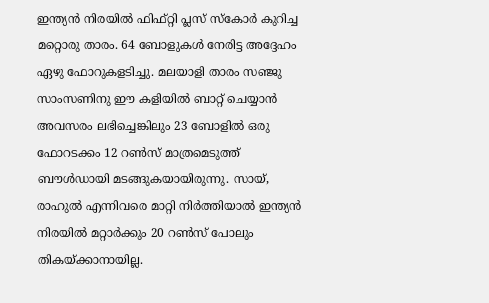ഇന്ത്യന്‍ നിരയില്‍ ഫിഫ്റ്റി പ്ലസ് സ്‌കോര്‍ കുറിച്ച മറ്റൊരു താരം. 64 ബോളുകള്‍ നേരിട്ട അദ്ദേഹം ഏഴു ഫോറുകളടിച്ചു. മലയാളി താരം സഞ്ജു സാംസണിനു ഈ കളിയില്‍ ബാറ്റ് ചെയ്യാന്‍ അവസരം ലഭിച്ചെങ്കിലും 23 ബോളില്‍ ഒരു ഫോറടക്കം 12 റണ്‍സ് മാത്രമെടുത്ത് ബൗള്‍ഡായി മടങ്ങുകയായിരുന്നു. സായ്, രാഹുല്‍ എന്നിവരെ മാറ്റി നിര്‍ത്തിയാല്‍ ഇന്ത്യന്‍ നിരയില്‍ മറ്റാര്‍ക്കും 20 റണ്‍സ് പോലും തികയ്ക്കാനായില്ല.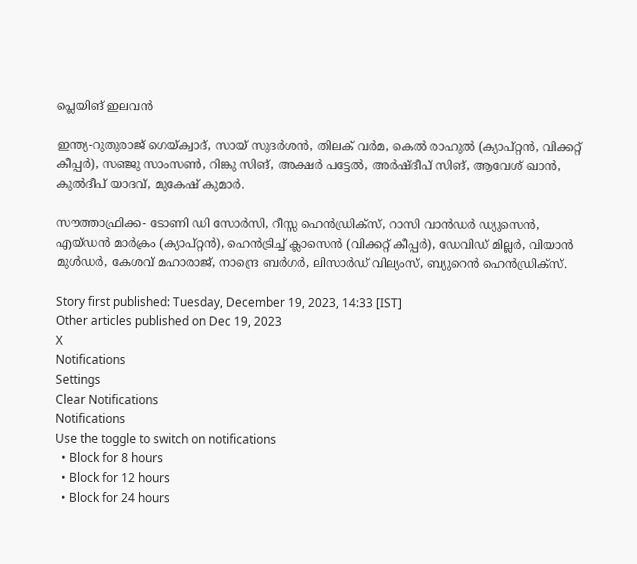പ്ലെയിങ് ഇലവന്‍

ഇന്ത്യ-റുതുരാജ് ഗെയ്ക്വാദ്, സായ് സുദര്‍ശന്‍, തിലക് വര്‍മ, കെല്‍ രാഹുല്‍ (ക്യാപ്റ്റന്‍, വിക്കറ്റ് കീപ്പര്‍), സഞ്ജു സാംസണ്‍, റിങ്കു സിങ്, അക്ഷര്‍ പട്ടേല്‍, അര്‍ഷ്ദീപ് സിങ്, ആവേശ് ഖാന്‍, കുല്‍ദീപ് യാദവ്, മുകേഷ് കുമാര്‍.

സൗത്താഫ്രിക്ക- ടോണി ഡി സോര്‍സി, റീസ്സ ഹെന്‍ഡ്രിക്സ്, റാസി വാന്‍ഡര്‍ ഡ്യുസെന്‍, എയ്ഡന്‍ മാര്‍ക്രം (ക്യാപ്റ്റന്‍), ഹെന്‍ട്രിച്ച് ക്ലാസെന്‍ (വിക്കറ്റ് കീപ്പര്‍), ഡേവിഡ് മില്ലര്‍, വിയാന്‍ മുള്‍ഡര്‍, കേശവ് മഹാരാജ്, നാന്ദ്രെ ബര്‍ഗര്‍, ലിസാര്‍ഡ് വില്യംസ്, ബ്യുറെന്‍ ഹെന്‍ഡ്രിക്സ്.

Story first published: Tuesday, December 19, 2023, 14:33 [IST]
Other articles published on Dec 19, 2023
X
Notifications
Settings
Clear Notifications
Notifications
Use the toggle to switch on notifications
  • Block for 8 hours
  • Block for 12 hours
  • Block for 24 hours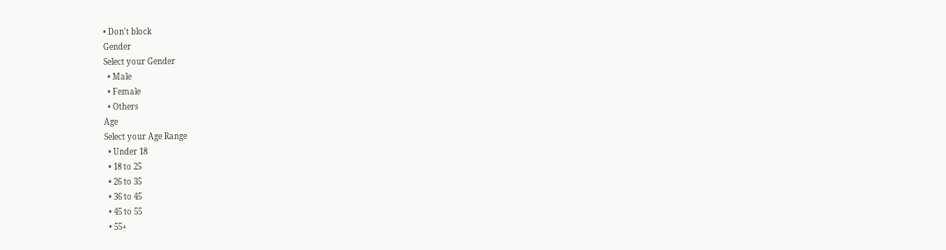• Don't block
Gender
Select your Gender
  • Male
  • Female
  • Others
Age
Select your Age Range
  • Under 18
  • 18 to 25
  • 26 to 35
  • 36 to 45
  • 45 to 55
  • 55+